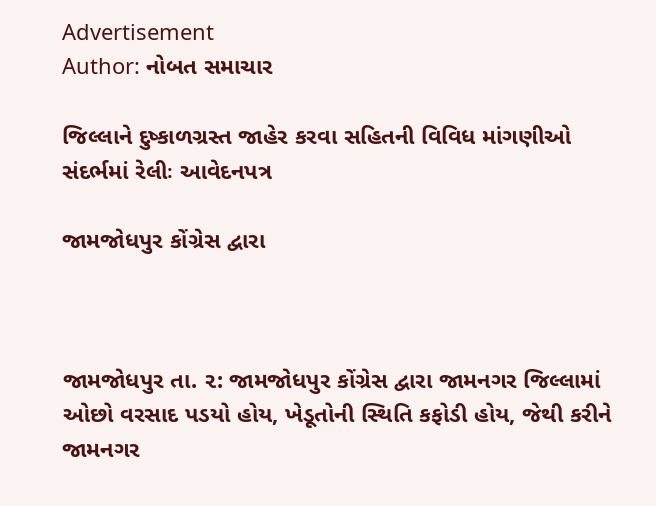Advertisement
Author: નોબત સમાચાર

જિલ્લાને દુષ્કાળગ્રસ્ત જાહેર કરવા સહિતની વિવિધ માંગણીઓ સંદર્ભમાં રેલીઃ આવેદનપત્ર

જામજોધપુર કોંગ્રેસ દ્વારા



જામજોધપુર તા. ૨: જામજોધપુર કોંગ્રેસ દ્વારા જામનગર જિલ્લામાં ઓછો વરસાદ પડયો હોય, ખેડૂતોની સ્થિતિ કફોડી હોય, જેથી કરીને જામનગર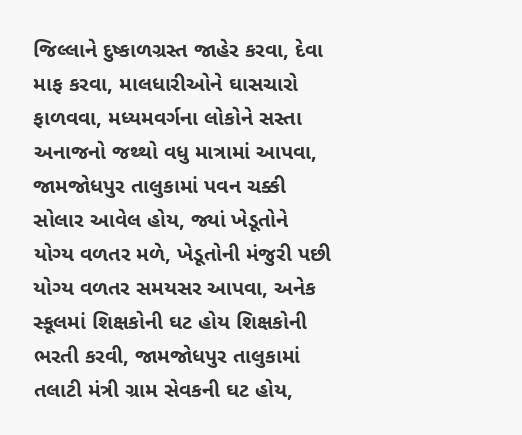જિલ્લાને દુષ્કાળગ્રસ્ત જાહેર કરવા, દેવા માફ કરવા, માલધારીઓને ઘાસચારો ફાળવવા, મધ્યમવર્ગના લોકોને સસ્તા અનાજનો જથ્થો વધુ માત્રામાં આપવા, જામજોધપુર તાલુકામાં પવન ચક્કી સોલાર આવેલ હોય, જ્યાં ખેડૂતોને યોગ્ય વળતર મળે, ખેડૂતોની મંજુરી પછી યોગ્ય વળતર સમયસર આપવા, અનેક સ્કૂલમાં શિક્ષકોની ઘટ હોય શિક્ષકોની ભરતી કરવી, જામજોધપુર તાલુકામાં તલાટી મંત્રી ગ્રામ સેવકની ઘટ હોય,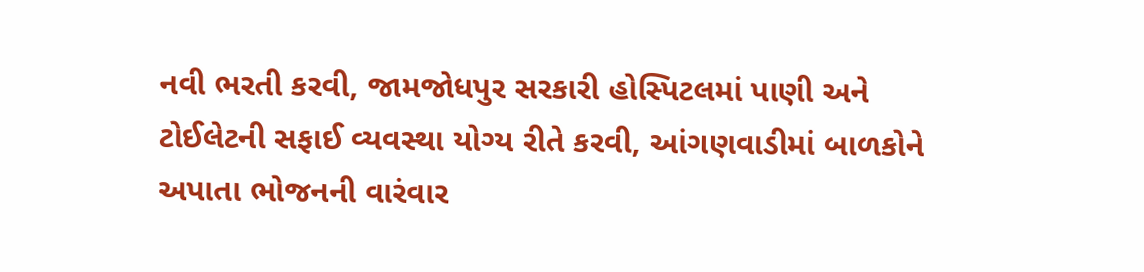નવી ભરતી કરવી, જામજોધપુર સરકારી હોસ્પિટલમાં પાણી અને ટોઈલેટની સફાઈ વ્યવસ્થા યોગ્ય રીતે કરવી, આંગણવાડીમાં બાળકોને અપાતા ભોજનની વારંવાર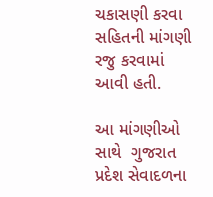ચકાસણી કરવા સહિતની માંગણી રજુ કરવામાં આવી હતી.

આ માંગણીઓ સાથે  ગુજરાત પ્રદેશ સેવાદળના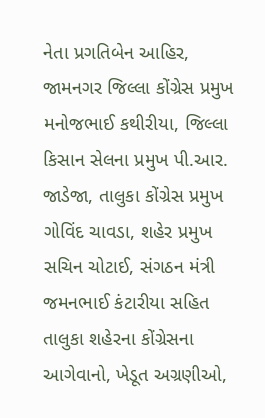નેતા પ્રગતિબેન આહિર, જામનગર જિલ્લા કોંગ્રેસ પ્રમુખ મનોજભાઈ કથીરીયા, જિલ્લા કિસાન સેલના પ્રમુખ પી.આર. જાડેજા, તાલુકા કોંગ્રેસ પ્રમુખ ગોવિંદ ચાવડા, શહેર પ્રમુખ સચિન ચોટાઈ, સંગઠન મંત્રી જમનભાઈ કંટારીયા સહિત તાલુકા શહેરના કોંગ્રેસના આગેવાનો, ખેડૂત અગ્રણીઓ,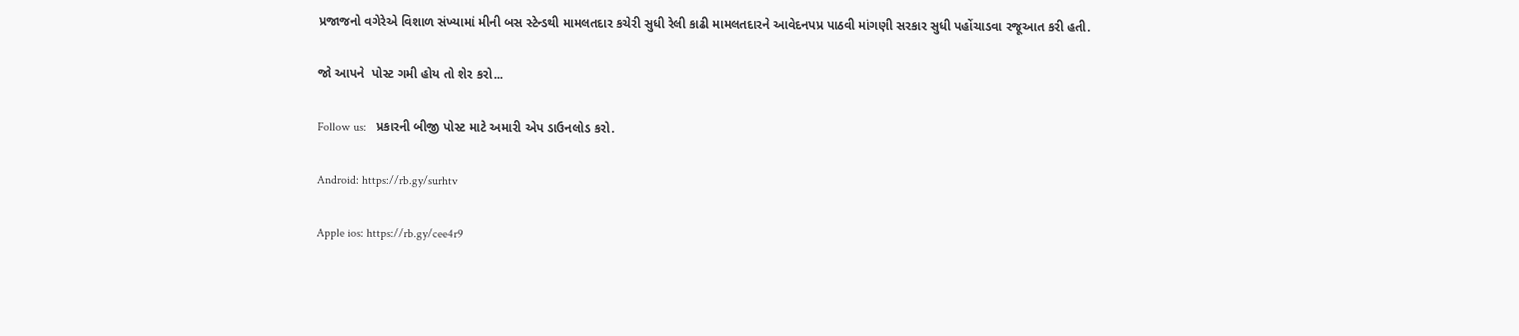પ્રજાજનો વગેરેએ વિશાળ સંખ્યામાં મીની બસ સ્ટેન્ડથી મામલતદાર કચેરી સુધી રેલી કાઢી મામલતદારને આવેદનપપ્ર પાઠવી માંગણી સરકાર સુધી પહોંચાડવા રજૂઆત કરી હતી.

જો આપને  પોસ્ટ ગમી હોય તો શેર કરો...

Follow us:   પ્રકારની બીજી પોસ્ટ માટે અમારી એપ ડાઉનલોડ કરો.

Android: https://rb.gy/surhtv

Apple ios: https://rb.gy/cee4r9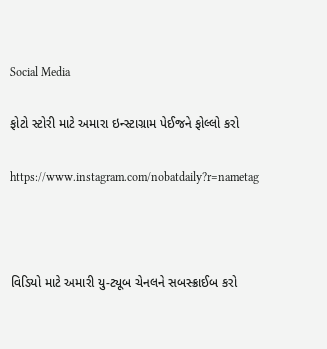Social Media

ફોટો સ્ટોરી માટે અમારા ઇન્સ્ટાગ્રામ પેઈજને ફોલ્લો કરો

https://www.instagram.com/nobatdaily?r=nametag



વિડિયો માટે અમારી યુ-ટ્યૂબ ચેનલને સબસ્ક્રાઈબ કરો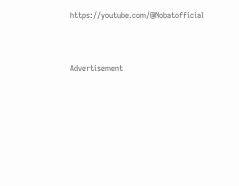https://youtube.com/@Nobatofficial



Advertisement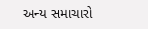અન્ય સમાચારો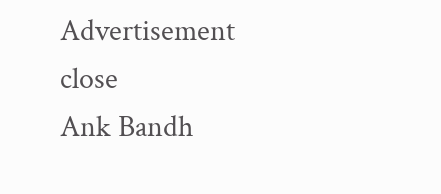Advertisement
close
Ank Bandh